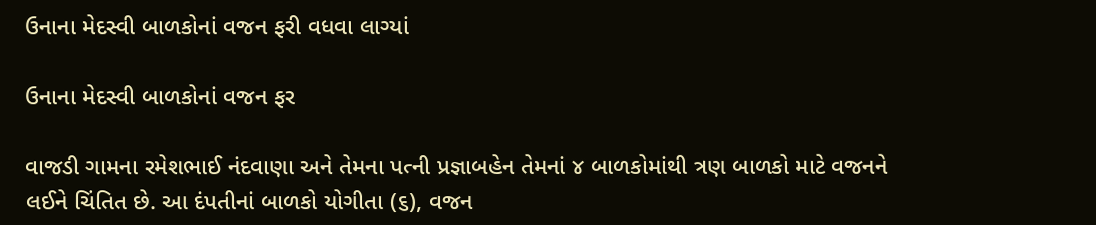ઉનાના મેદસ્વી બાળકોનાં વજન ફરી વધવા લાગ્યાં

ઉનાના મેદસ્વી બાળકોનાં વજન ફર

વાજડી ગામના રમેશભાઈ નંદવાણા અને તેમના પત્ની પ્રજ્ઞાબહેન તેમનાં ૪ બાળકોમાંથી ત્રણ બાળકો માટે વજનને લઈને ચિંતિત છે. આ દંપતીનાં બાળકો યોગીતા (૬), વજન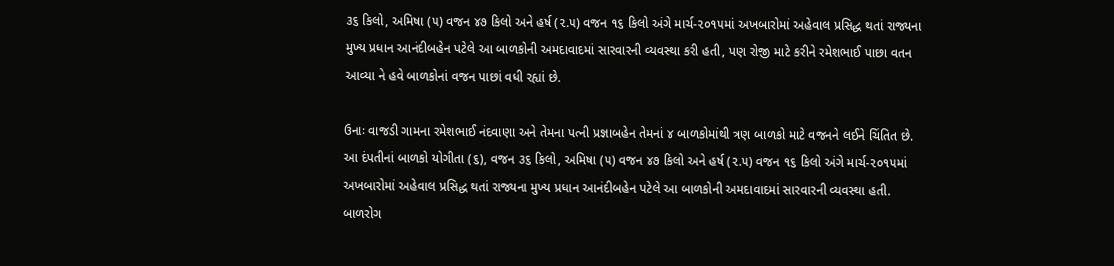૩૬ કિલો, અમિષા (૫) વજન ૪૭ કિલો અને હર્ષ (૨.૫) વજન ૧૬ કિલો અંગે માર્ચ-૨૦૧૫માં અખબારોમાં અહેવાલ પ્રસિદ્ધ થતાં રાજ્યના મુખ્ય પ્રધાન આનંદીબહેન પટેલે આ બાળકોની અમદાવાદમાં સારવારની વ્યવસ્થા કરી હતી, પણ રોજી માટે કરીને રમેશભાઈ પાછા વતન આવ્યા ને હવે બાળકોનાં વજન પાછાં વધી રહ્યાં છે.

ઉનાઃ વાજડી ગામના રમેશભાઈ નંદવાણા અને તેમના પત્ની પ્રજ્ઞાબહેન તેમનાં ૪ બાળકોમાંથી ત્રણ બાળકો માટે વજનને લઈને ચિંતિત છે. આ દંપતીનાં બાળકો યોગીતા (૬), વજન ૩૬ કિલો, અમિષા (૫) વજન ૪૭ કિલો અને હર્ષ (૨.૫) વજન ૧૬ કિલો અંગે માર્ચ-૨૦૧૫માં અખબારોમાં અહેવાલ પ્રસિદ્ધ થતાં રાજ્યના મુખ્ય પ્રધાન આનંદીબહેન પટેલે આ બાળકોની અમદાવાદમાં સારવારની વ્યવસ્થા હતી. બાળરોગ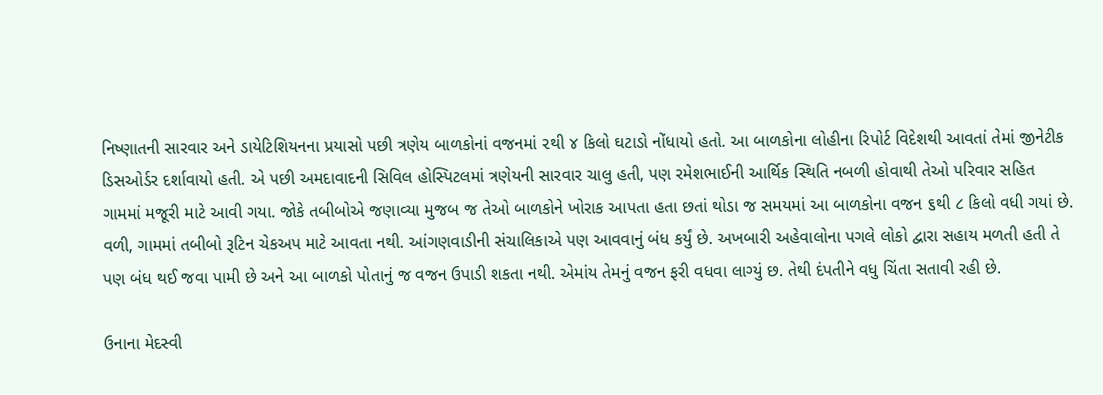નિષ્ણાતની સારવાર અને ડાયેટિશિયનના પ્રયાસો પછી ત્રણેય બાળકોનાં વજનમાં ૨થી ૪ કિલો ઘટાડો નોંધાયો હતો. આ બાળકોના લોહીના રિપોર્ટ વિદેશથી આવતાં તેમાં જીનેટીક ડિસઓર્ડર દર્શાવાયો હતી. એ પછી અમદાવાદની સિવિલ હોસ્પિટલમાં ત્રણેયની સારવાર ચાલુ હતી, પણ રમેશભાઈની આર્થિક સ્થિતિ નબળી હોવાથી તેઓ પરિવાર સહિત ગામમાં મજૂરી માટે આવી ગયા. જોકે તબીબોએ જણાવ્યા મુજબ જ તેઓ બાળકોને ખોરાક આપતા હતા છતાં થોડા જ સમયમાં આ બાળકોના વજન ૬થી ૮ કિલો વધી ગયાં છે.
વળી, ગામમાં તબીબો રૂટિન ચેકઅપ માટે આવતા નથી. આંગણવાડીની સંચાલિકાએ પણ આવવાનું બંધ કર્યું છે. અખબારી અહેવાલોના પગલે લોકો દ્વારા સહાય મળતી હતી તે પણ બંધ થઈ જવા પામી છે અને આ બાળકો પોતાનું જ વજન ઉપાડી શકતા નથી. એમાંય તેમનું વજન ફરી વધવા લાગ્યું છ. તેથી દંપતીને વધુ ચિંતા સતાવી રહી છે.

ઉનાના મેદસ્વી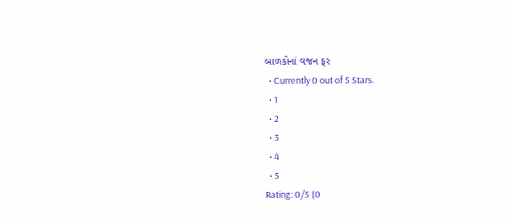બાળકોનાં વજન ફર
  • Currently 0 out of 5 Stars.
  • 1
  • 2
  • 3
  • 4
  • 5
Rating: 0/5 (0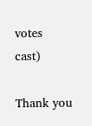votes cast)

Thank you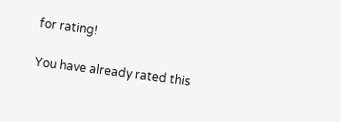for rating!

You have already rated this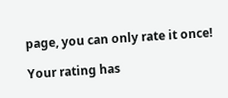page, you can only rate it once!

Your rating has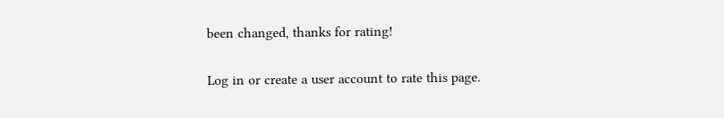been changed, thanks for rating!

Log in or create a user account to rate this page.